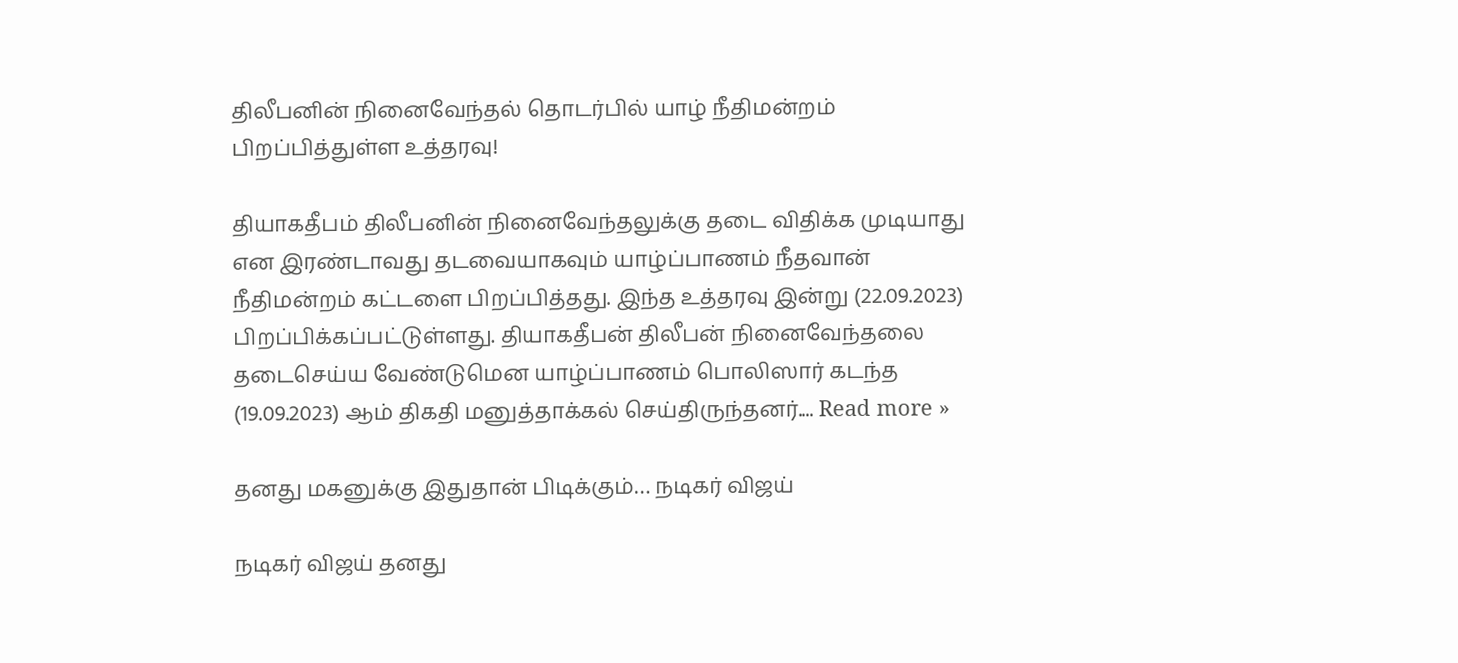திலீபனின் நினைவேந்தல் தொடர்பில் யாழ் நீதிமன்றம் பிறப்பித்துள்ள உத்தரவு!

தியாகதீபம் திலீபனின் நினைவேந்தலுக்கு தடை விதிக்க முடியாது என இரண்டாவது தடவையாகவும் யாழ்ப்பாணம் நீதவான் நீதிமன்றம் கட்டளை பிறப்பித்தது. இந்த உத்தரவு இன்று (22.09.2023) பிறப்பிக்கப்பட்டுள்ளது. தியாகதீபன் திலீபன் நினைவேந்தலை தடைசெய்ய வேண்டுமென யாழ்ப்பாணம் பொலிஸார் கடந்த (19.09.2023) ஆம் திகதி மனுத்தாக்கல் செய்திருந்தனர்.... Read more »

தனது மகனுக்கு இதுதான் பிடிக்கும்… நடிகர் விஜய்

நடிகர் விஜய் தனது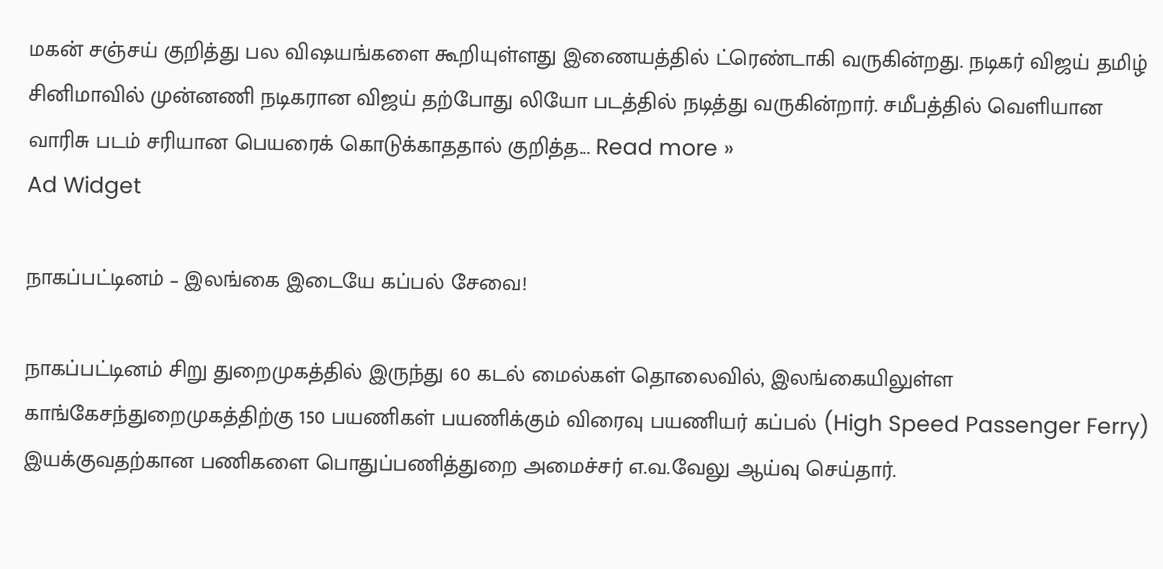மகன் சஞ்சய் குறித்து பல விஷயங்களை கூறியுள்ளது இணையத்தில் ட்ரெண்டாகி வருகின்றது. நடிகர் விஜய் தமிழ் சினிமாவில் முன்னணி நடிகரான விஜய் தற்போது லியோ படத்தில் நடித்து வருகின்றார். சமீபத்தில் வெளியான வாரிசு படம் சரியான பெயரைக் கொடுக்காததால் குறித்த... Read more »
Ad Widget

நாகப்பட்டினம் – இலங்கை இடையே கப்பல் சேவை!

நாகப்பட்டினம் சிறு துறைமுகத்தில் இருந்து 60 கடல் மைல்கள் தொலைவில், இலங்கையிலுள்ள காங்கேசந்துறைமுகத்திற்கு 150 பயணிகள் பயணிக்கும் விரைவு பயணியர் கப்பல் (High Speed Passenger Ferry) இயக்குவதற்கான பணிகளை பொதுப்பணித்துறை அமைச்சர் எ.வ.வேலு ஆய்வு செய்தார்.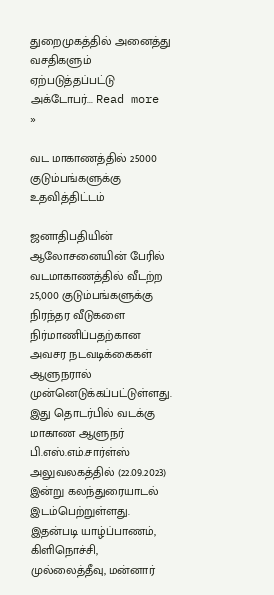துறைமுகத்தில் அனைத்து வசதிகளும் ஏற்படுத்தப்பட்டு அக்டோபர்... Read more »

வட மாகாணத்தில் 25000 குடும்பங்களுக்கு உதவித்திட்டம்

ஜனாதிபதியின் ஆலோசனையின் பேரில் வடமாகாணத்தில் வீடற்ற 25,000 குடும்பங்களுக்கு நிரந்தர வீடுகளை நிர்மாணிப்பதற்கான அவசர நடவடிக்கைகள் ஆளுநரால் முன்னெடுக்கப்பட்டுள்ளது. இது தொடர்பில் வடக்கு மாகாண ஆளுநர் பி.எஸ்.எம்.சார்ள்ஸ் அலுவலகத்தில் (22.09.2023) இன்று கலந்துரையாடல் இடம்பெற்றுள்ளது. இதன்படி யாழ்ப்பாணம், கிளிநொச்சி, முல்லைத்தீவு, மன்னார்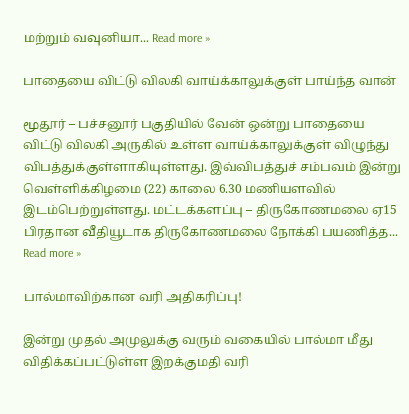மற்றும் வவுனியா... Read more »

பாதையை விட்டு விலகி வாய்க்காலுக்குள் பாய்ந்த வான்

மூதூர் – பச்சனூர் பகுதியில் வேன் ஒன்று பாதையை விட்டு விலகி அருகில் உள்ள வாய்க்காலுக்குள் விழுந்து விபத்துக்குள்ளாகியுள்ளது. இவ்விபத்துச் சம்பவம் இன்று வெள்ளிக்கிழமை (22) காலை 6.30 மணியளவில் இடம்பெற்றுள்ளது. மட்டக்களப்பு – திருகோணமலை ஏ15 பிரதான வீதியூடாக திருகோணமலை நோக்கி பயணித்த... Read more »

பால்மாவிற்கான வரி அதிகரிப்பு!

இன்று முதல் அமுலுக்கு வரும் வகையில் பால்மா மீது விதிக்கப்பட்டுள்ள இறக்குமதி வரி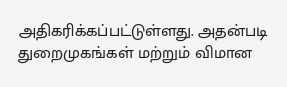அதிகரிக்கப்பட்டுள்ளது. அதன்படி துறைமுகங்கள் மற்றும் விமான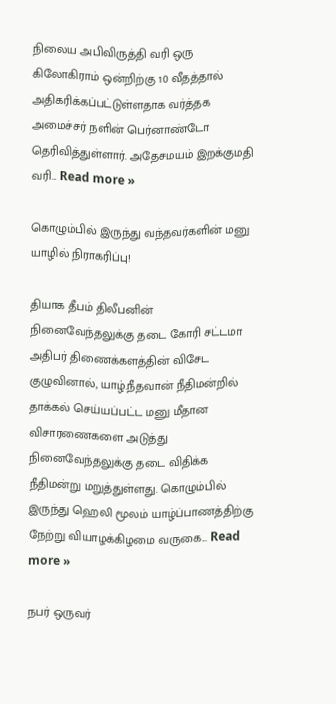நிலைய அபிவிருத்தி வரி ஒரு கிலோகிராம் ஒன்றிற்கு 10 வீதத்தால் அதிகரிக்கப்பட்டுள்ளதாக வர்த்தக அமைச்சர் நளின் பெர்னாண்டோ தெரிவித்துள்ளார். அதேசமயம் இறக்குமதி வரி... Read more »

கொழும்பில் இருந்து வந்தவர்களின் மனு யாழில் நிராகரிப்பு!

தியாக தீபம் திலீபனின் நினைவேந்தலுக்கு தடை கோரி சட்டமா அதிபர் திணைக்களத்தின் விசேட குழுவினால், யாழ்.நீதவான் நீதிமன்றில் தாக்கல் செய்யப்பட்ட மனு மீதான விசாரணைகளை அடுத்து நினைவேந்தலுக்கு தடை விதிக்க நீதிமன்று மறுத்துள்ளது. கொழும்பில் இருந்து ஹெலி மூலம் யாழ்ப்பாணத்திற்கு நேற்று வியாழக்கிழமை வருகை... Read more »

நபர் ஒருவர்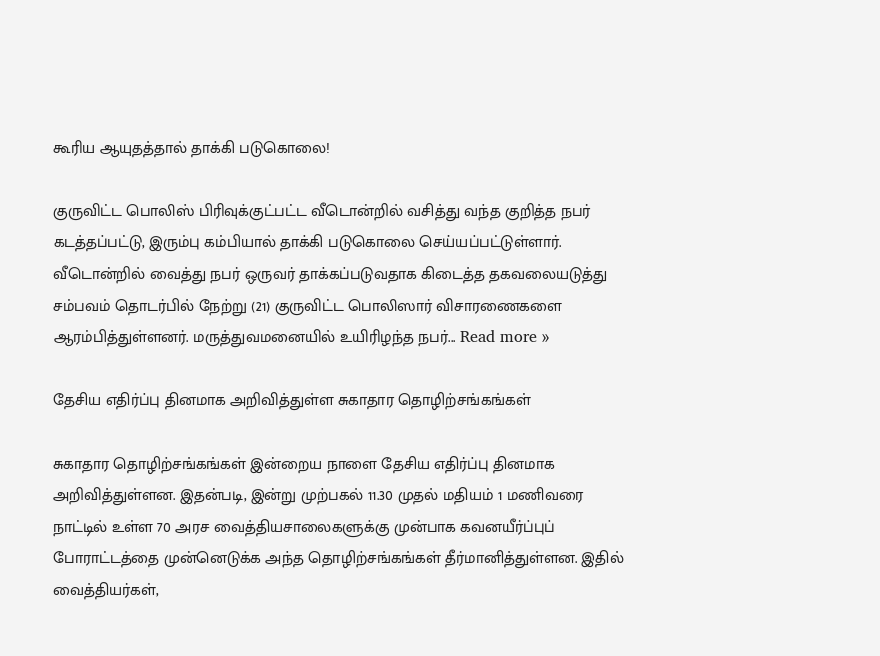கூரிய ஆயுதத்தால் தாக்கி படுகொலை!

குருவிட்ட பொலிஸ் பிரிவுக்குட்பட்ட வீடொன்றில் வசித்து வந்த குறித்த நபர் கடத்தப்பட்டு, இரும்பு கம்பியால் தாக்கி படுகொலை செய்யப்பட்டுள்ளார். வீடொன்றில் வைத்து நபர் ஒருவர் தாக்கப்படுவதாக கிடைத்த தகவலையடுத்து சம்பவம் தொடர்பில் நேற்று (21) குருவிட்ட பொலிஸார் விசாரணைகளை ஆரம்பித்துள்ளனர். மருத்துவமனையில் உயிரிழந்த நபர்... Read more »

தேசிய எதிர்ப்பு தினமாக அறிவித்துள்ள சுகாதார தொழிற்சங்கங்கள்

சுகாதார தொழிற்சங்கங்கள் இன்றைய நாளை தேசிய எதிர்ப்பு தினமாக அறிவித்துள்ளன. இதன்படி, இன்று முற்பகல் 11.30 முதல் மதியம் 1 மணிவரை நாட்டில் உள்ள 70 அரச வைத்தியசாலைகளுக்கு முன்பாக கவனயீர்ப்புப் போராட்டத்தை முன்னெடுக்க அந்த தொழிற்சங்கங்கள் தீர்மானித்துள்ளன. இதில் வைத்தியர்கள்,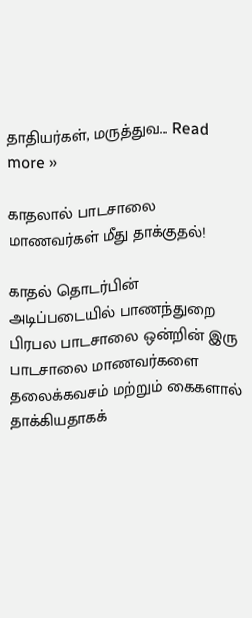தாதியர்கள், மருத்துவ... Read more »

காதலால் பாடசாலை மாணவர்கள் மீது தாக்குதல்!

காதல் தொடர்பின் அடிப்படையில் பாணந்துறை பிரபல பாடசாலை ஒன்றின் இரு பாடசாலை மாணவர்களை தலைக்கவசம் மற்றும் கைகளால் தாக்கியதாகக்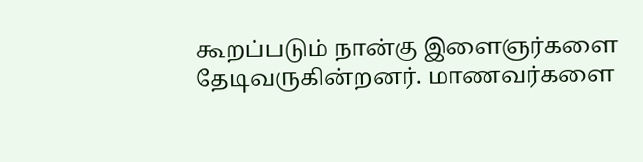கூறப்படும் நான்கு இளைஞர்களை தேடிவருகின்றனர். மாணவர்களை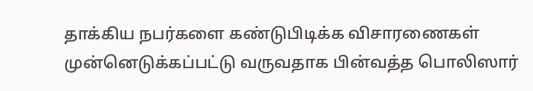தாக்கிய நபர்களை கண்டுபிடிக்க விசாரணைகள் முன்னெடுக்கப்பட்டு வருவதாக பின்வத்த பொலிஸார்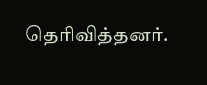தெரிவித்தனர்.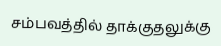சம்பவத்தில் தாக்குதலுக்கு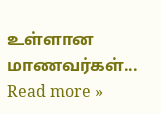உள்ளான மாணவர்கள்... Read more »